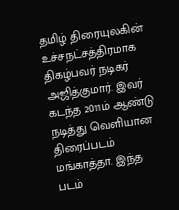தமிழ் திரையுலகின் உச்சநட்சத்திரமாக திகழ்பவர் நடிகர் அஜித்குமார். இவர் கடந்த 2011ம் ஆண்டு நடித்து வெளியான திரைப்படம் மங்காத்தா. இந்த படம்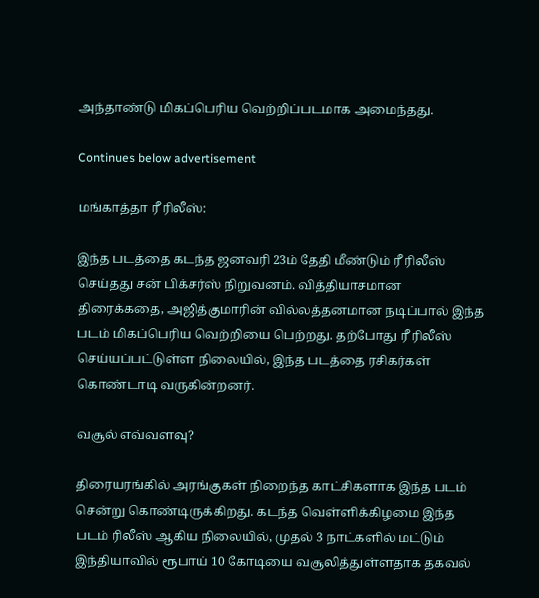அந்தாண்டு மிகப்பெரிய வெற்றிப்படமாக அமைந்தது.

Continues below advertisement

மங்காத்தா ரீ ரிலீஸ்:

இந்த படத்தை கடந்த ஜனவரி 23ம் தேதி மீண்டும் ரீ ரிலீஸ் செய்தது சன் பிக்சர்ஸ் நிறுவனம். வித்தியாசமான திரைக்கதை, அஜித்குமாரின் வில்லத்தனமான நடிப்பால் இந்த படம் மிகப்பெரிய வெற்றியை பெற்றது. தற்போது ரீ ரிலீஸ் செய்யப்பட்டுள்ள நிலையில், இந்த படத்தை ரசிகர்கள் கொண்டாடி வருகின்றனர்.

வசூல் எவ்வளவு?

திரையரங்கில் அரங்குகள் நிறைந்த காட்சிகளாக இந்த படம் சென்று கொண்டிருக்கிறது. கடந்த வெள்ளிக்கிழமை இந்த படம் ரிலீஸ் ஆகிய நிலையில், முதல் 3 நாட்களில் மட்டும் இந்தியாவில் ரூபாய் 10 கோடியை வசூலித்துள்ளதாக தகவல்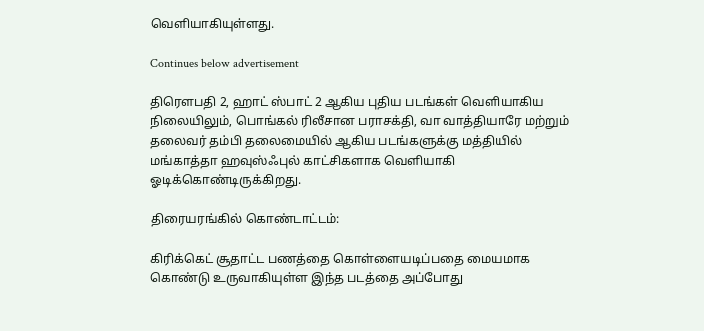வெளியாகியுள்ளது.

Continues below advertisement

திரெளபதி 2, ஹாட் ஸ்பாட் 2 ஆகிய புதிய படங்கள் வெளியாகிய நிலையிலும், பொங்கல் ரிலீசான பராசக்தி, வா வாத்தியாரே மற்றும் தலைவர் தம்பி தலைமையில் ஆகிய படங்களுக்கு மத்தியில் மங்காத்தா ஹவுஸ்ஃபுல் காட்சிகளாக வெளியாகி ஓடிக்கொண்டிருக்கிறது.

திரையரங்கில் கொண்டாட்டம்:

கிரிக்கெட் சூதாட்ட பணத்தை கொள்ளையடிப்பதை மையமாக கொண்டு உருவாகியுள்ள இந்த படத்தை அப்போது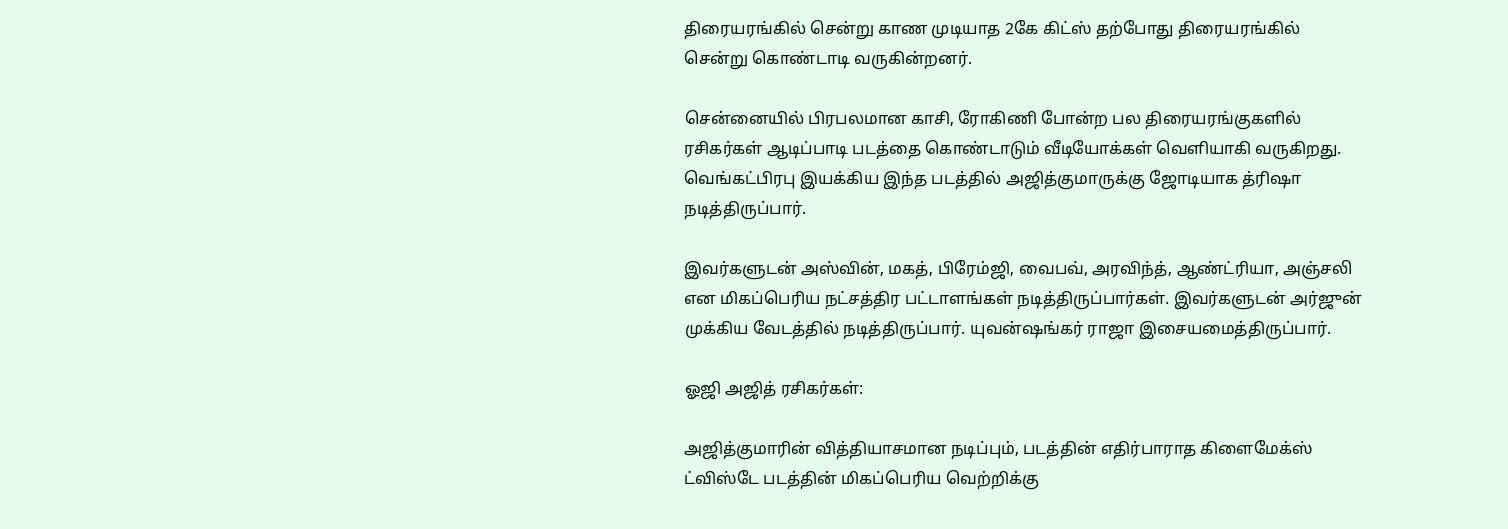திரையரங்கில் சென்று காண முடியாத 2கே கிட்ஸ் தற்போது திரையரங்கில் சென்று கொண்டாடி வருகின்றனர்.

சென்னையில் பிரபலமான காசி, ரோகிணி போன்ற பல திரையரங்குகளில் ரசிகர்கள் ஆடிப்பாடி படத்தை கொண்டாடும் வீடியோக்கள் வெளியாகி வருகிறது. வெங்கட்பிரபு இயக்கிய இந்த படத்தில் அஜித்குமாருக்கு ஜோடியாக த்ரிஷா நடித்திருப்பார்.

இவர்களுடன் அஸ்வின், மகத், பிரேம்ஜி, வைபவ், அரவிந்த், ஆண்ட்ரியா, அஞ்சலி என மிகப்பெரிய நட்சத்திர பட்டாளங்கள் நடித்திருப்பார்கள். இவர்களுடன் அர்ஜுன் முக்கிய வேடத்தில் நடித்திருப்பார். யுவன்ஷங்கர் ராஜா இசையமைத்திருப்பார்.

ஓஜி அஜித் ரசிகர்கள்:

அஜித்குமாரின் வித்தியாசமான நடிப்பும், படத்தின் எதிர்பாராத கிளைமேக்ஸ் ட்விஸ்டே படத்தின் மிகப்பெரிய வெற்றிக்கு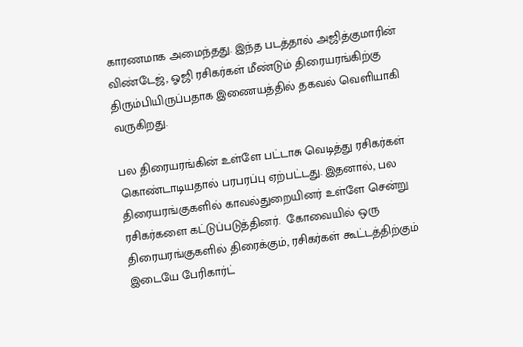காரணமாக அமைந்தது. இந்த படத்தால் அஜித்குமாரின் விண்டேஜ், ஓஜி ரசிகர்கள் மீண்டும் திரையரங்கிற்கு திரும்பியிருப்பதாக இணையத்தில் தகவல் வெளியாகி வருகிறது.

பல திரையரங்கின் உள்ளே பட்டாசு வெடித்து ரசிகர்கள் கொண்டாடியதால் பரபரப்பு ஏற்பட்டது. இதனால், பல திரையரங்குகளில் காவல்துறையினர் உள்ளே சென்று ரசிகர்களை கட்டுப்படுத்தினர்.  கோவையில் ஒரு திரையரங்குகளில் திரைக்கும், ரசிகர்கள் கூட்டத்திற்கும் இடையே பேரிகார்ட்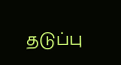தடுப்பு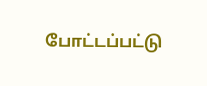போட்டப்பட்டு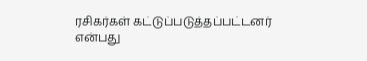ரசிகர்கள் கட்டுப்படுத்தப்பட்டனர் என்பது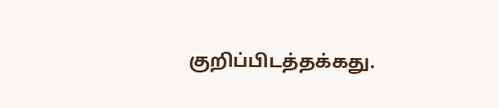குறிப்பிடத்தக்கது.